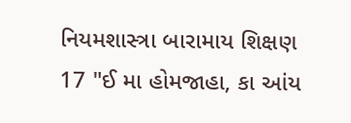નિયમશાસ્ત્રા બારામાય શિક્ષણ
17 "ઈ મા હોમજાહા, કા આંય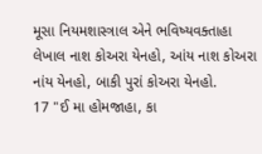મૂસા નિયમશાસ્ત્રાલ એને ભવિષ્યવક્તાહા લેખાલ નાશ કોઅરા યેનહો, આંય નાશ કોઅરા નાંય યેનહો, બાકી પુરાં કોઅરા યેનહો.
17 "ઈ મા હોમજાહા, કા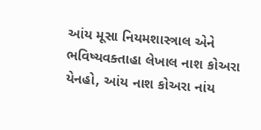આંય મૂસા નિયમશાસ્ત્રાલ એને ભવિષ્યવક્તાહા લેખાલ નાશ કોઅરા યેનહો, આંય નાશ કોઅરા નાંય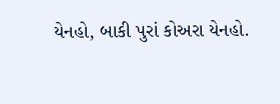યેનહો, બાકી પુરાં કોઅરા યેનહો.